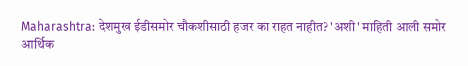Maharashtra: देशमुख ईडीसमोर चौकशीसाठी हजर का राहत नाहीत? 'अशी' माहिती आली समोर
आर्थिक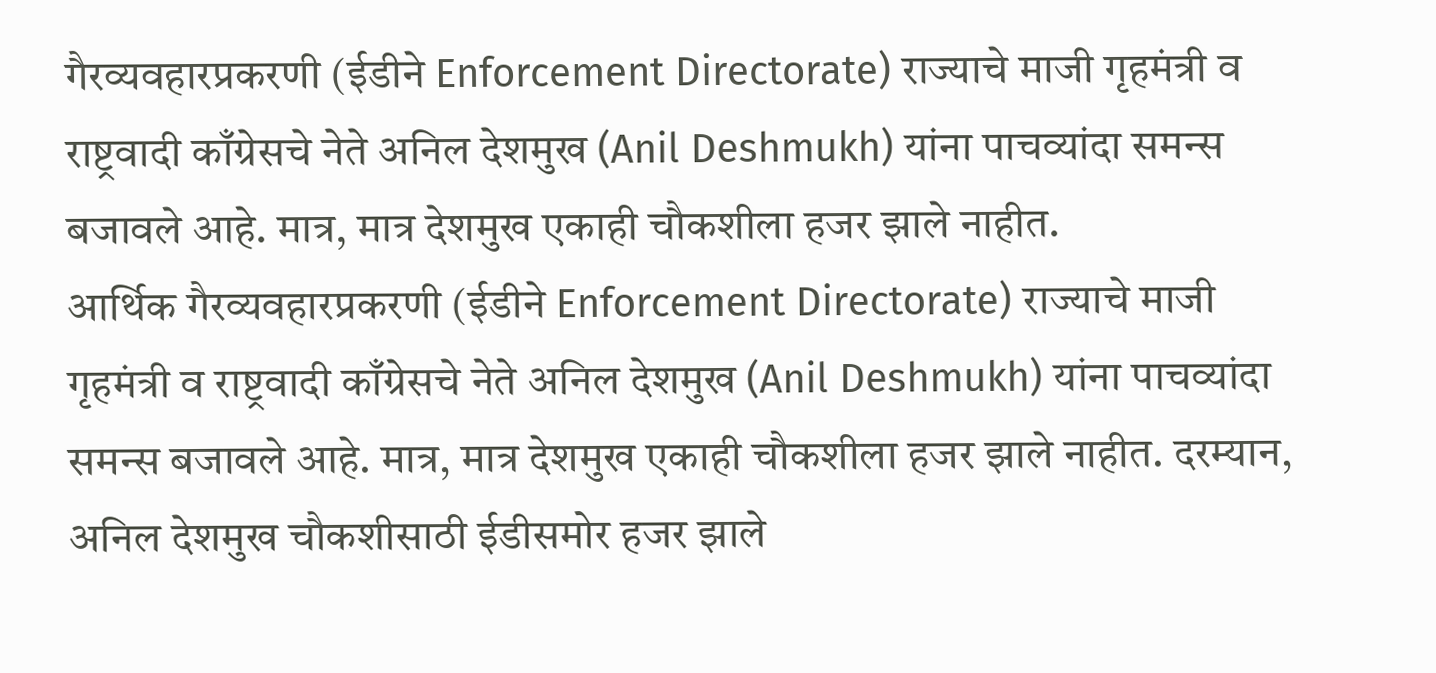गैरव्यवहारप्रकरणी (ईडीने Enforcement Directorate) राज्याचे माजी गृहमंत्री व राष्ट्रवादी काँग्रेसचे नेते अनिल देशमुख (Anil Deshmukh) यांना पाचव्यांदा समन्स बजावले आहे. मात्र, मात्र देशमुख एकाही चौकशीला हजर झाले नाहीत.
आर्थिक गैरव्यवहारप्रकरणी (ईडीने Enforcement Directorate) राज्याचे माजी गृहमंत्री व राष्ट्रवादी काँग्रेसचे नेते अनिल देशमुख (Anil Deshmukh) यांना पाचव्यांदा समन्स बजावले आहे. मात्र, मात्र देशमुख एकाही चौकशीला हजर झाले नाहीत. दरम्यान, अनिल देशमुख चौकशीसाठी ईडीसमोर हजर झाले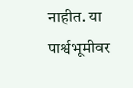नाहीत. या पार्श्वभूमीवर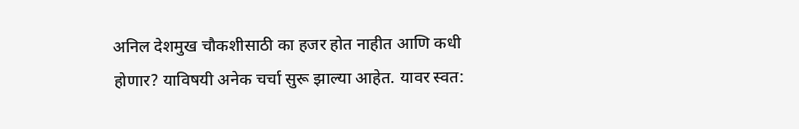अनिल देशमुख चौकशीसाठी का हजर होत नाहीत आणि कधी होणार? याविषयी अनेक चर्चा सुरू झाल्या आहेत. यावर स्वत: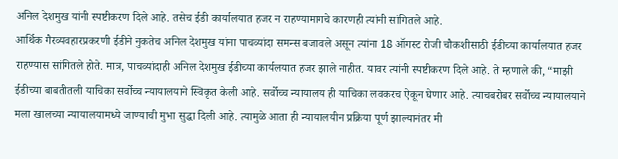अनिल देशमुख यांनी स्पष्टीकरण दिले आहे. तसेच ईडी कार्यालयात हजर न राहण्यामागचे कारणही त्यांनी सांगितले आहे.
आर्थिक गैरव्यवहारप्रकरणी ईडीने नुकतेच अनिल देशमुख यांना पाचव्यांदा समन्स बजावले असून त्यांना 18 ऑगस्ट रोजी चौकशीसाठी ईडीच्या कार्यालयात हजर राहण्यास सांगितले होते. मात्र, पाचव्यांदाही अनिल देशमुख ईडीच्या कार्यलयात हजर झाले नाहीत. यावर त्यांनी स्पष्टीकरण दिले आहे. ते म्हणाले की, “माझी ईडीच्या बाबतीतली याचिका सर्वोच्च न्यायालयाने स्विकृत केली आहे. सर्वोच्च न्यायालय ही याचिका लवकरच ऐकून घेणार आहे. त्याचबरोबर सर्वोच्च न्यायालयाने मला खालच्या न्यायालयामध्ये जाण्याची मुभा सुद्धा दिली आहे. त्यामुळे आता ही न्यायालयीन प्रक्रिया पूर्ण झाल्यानंतर मी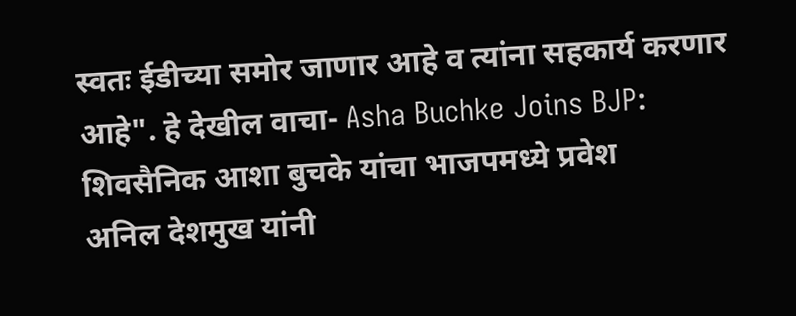स्वतः ईडीच्या समोर जाणार आहे व त्यांना सहकार्य करणार आहे". हे देखील वाचा- Asha Buchke Joins BJP: शिवसैनिक आशा बुचके यांचा भाजपमध्ये प्रवेश
अनिल देशमुख यांनी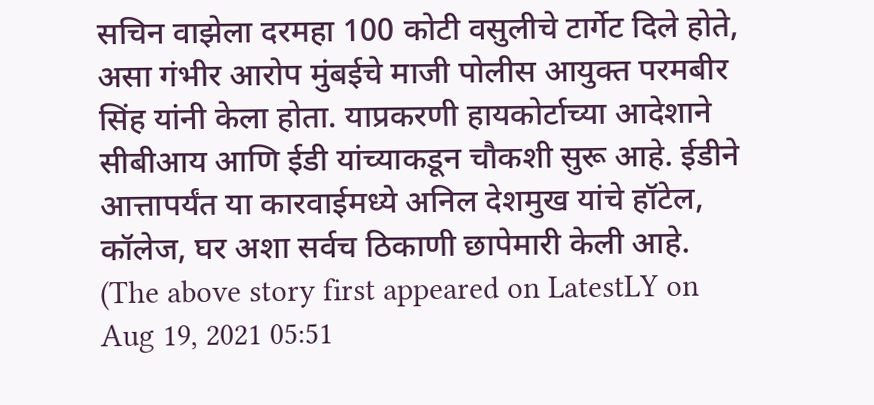सचिन वाझेला दरमहा 100 कोटी वसुलीचे टार्गेट दिले होते, असा गंभीर आरोप मुंबईचे माजी पोलीस आयुक्त परमबीर सिंह यांनी केला होता. याप्रकरणी हायकोर्टाच्या आदेशाने सीबीआय आणि ईडी यांच्याकडून चौकशी सुरू आहे. ईडीने आत्तापर्यंत या कारवाईमध्ये अनिल देशमुख यांचे हॉटेल, कॉलेज, घर अशा सर्वच ठिकाणी छापेमारी केली आहे.
(The above story first appeared on LatestLY on Aug 19, 2021 05:51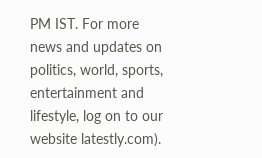PM IST. For more news and updates on politics, world, sports, entertainment and lifestyle, log on to our website latestly.com).